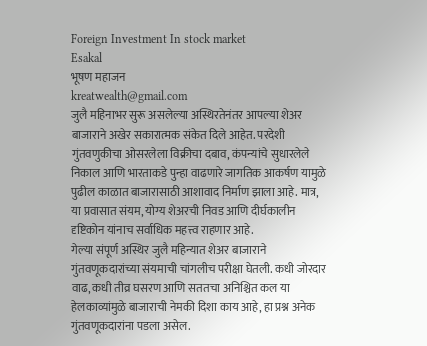Foreign Investment In stock market
Esakal
भूषण महाजन
kreatwealth@gmail.com
जुलै महिनाभर सुरू असलेल्या अस्थिरतेनंतर आपल्या शेअर बाजाराने अखेर सकारात्मक संकेत दिले आहेत. परदेशी गुंतवणुकीचा ओसरलेला विक्रीचा दबाव, कंपन्यांचे सुधारलेले निकाल आणि भारताकडे पुन्हा वाढणारे जागतिक आकर्षण यामुळे पुढील काळात बाजारासाठी आशावाद निर्माण झाला आहे. मात्र, या प्रवासात संयम, योग्य शेअरची निवड आणि दीर्घकालीन दृष्टिकोन यांनाच सर्वाधिक महत्त्व राहणार आहे.
गेल्या संपूर्ण अस्थिर जुलै महिन्यात शेअर बाजाराने गुंतवणूकदारांच्या संयमाची चांगलीच परीक्षा घेतली. कधी जोरदार वाढ, कधी तीव्र घसरण आणि सततचा अनिश्चित कल या हेलकाव्यांमुळे बाजाराची नेमकी दिशा काय आहे, हा प्रश्न अनेक गुंतवणूकदारांना पडला असेल.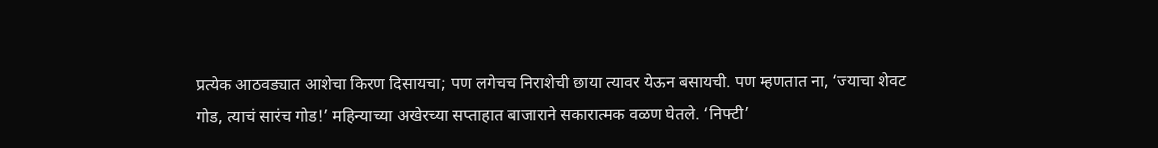प्रत्येक आठवड्यात आशेचा किरण दिसायचा; पण लगेचच निराशेची छाया त्यावर येऊन बसायची. पण म्हणतात ना, ‘ज्याचा शेवट गोड, त्याचं सारंच गोड!’ महिन्याच्या अखेरच्या सप्ताहात बाजाराने सकारात्मक वळण घेतले. ‘निफ्टी’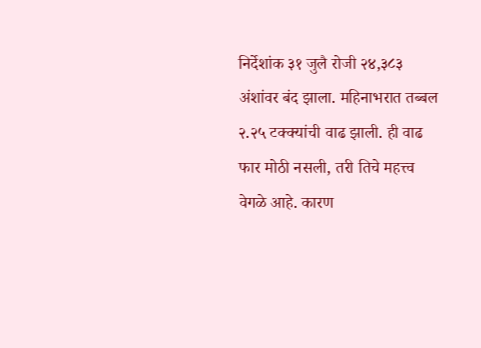निर्देशांक ३१ जुलै रोजी २४,३८३ अंशांवर बंद झाला. महिनाभरात तब्बल २.२५ टक्क्यांची वाढ झाली. ही वाढ फार मोठी नसली, तरी तिचे महत्त्व वेगळे आहे. कारण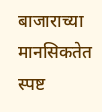बाजाराच्या मानसिकतेत स्पष्ट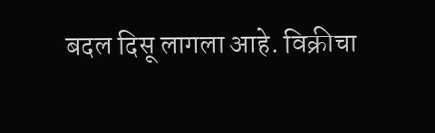बदल दिसू लागला आहे. विक्रीचा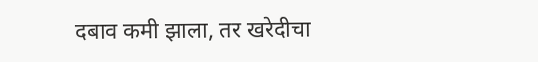दबाव कमी झाला, तर खरेदीचा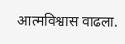आत्मविश्वास वाढला.